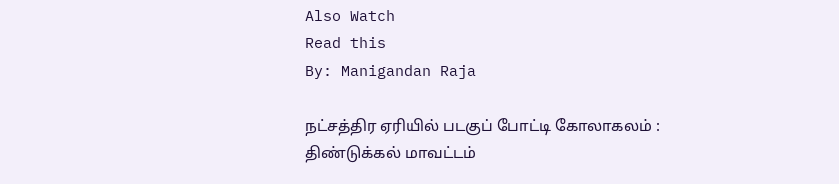Also Watch
Read this
By: Manigandan Raja

நட்சத்திர ஏரியில் படகுப் போட்டி கோலாகலம் :
திண்டுக்கல் மாவட்டம்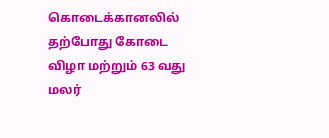கொடைக்கானலில் தற்போது கோடை விழா மற்றும் 63 வது மலர்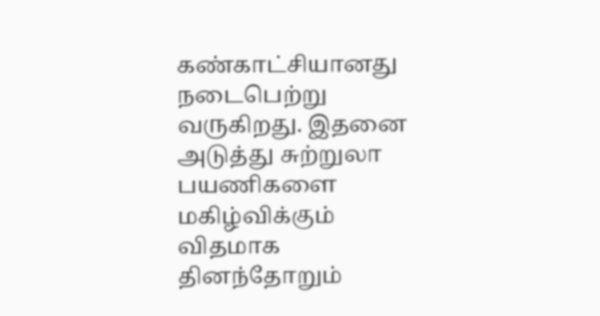கண்காட்சியானது நடைபெற்று வருகிறது. இதனை அடுத்து சுற்றுலா பயணிகளை மகிழ்விக்கும் விதமாக தினந்தோறும்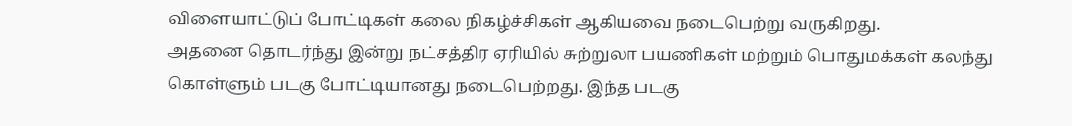விளையாட்டுப் போட்டிகள் கலை நிகழ்ச்சிகள் ஆகியவை நடைபெற்று வருகிறது.
அதனை தொடர்ந்து இன்று நட்சத்திர ஏரியில் சுற்றுலா பயணிகள் மற்றும் பொதுமக்கள் கலந்து கொள்ளும் படகு போட்டியானது நடைபெற்றது. இந்த படகு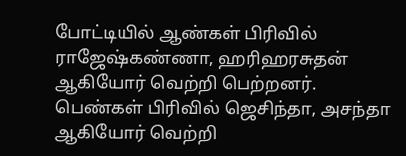போட்டியில் ஆண்கள் பிரிவில் ராஜேஷ்கண்ணா, ஹரிஹரசுதன் ஆகியோர் வெற்றி பெற்றனர்.
பெண்கள் பிரிவில் ஜெசிந்தா, அசந்தா ஆகியோர் வெற்றி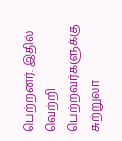பெற்றனர். இதில் வெற்றி பெற்றவர்களுக்கு சுற்றுலா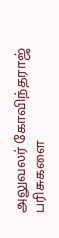அலுவலர் கோவிந்தராஜ் பரிசுகளை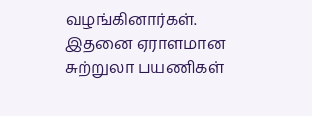வழங்கினார்கள்.
இதனை ஏராளமான சுற்றுலா பயணிகள்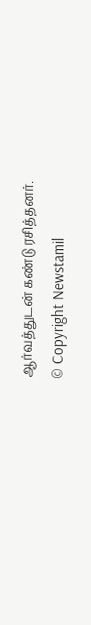ஆர்வத்துடன் கண்டு ரசித்தனர்.
© Copyright Newstamil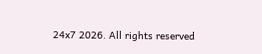24x7 2026. All rights reserved